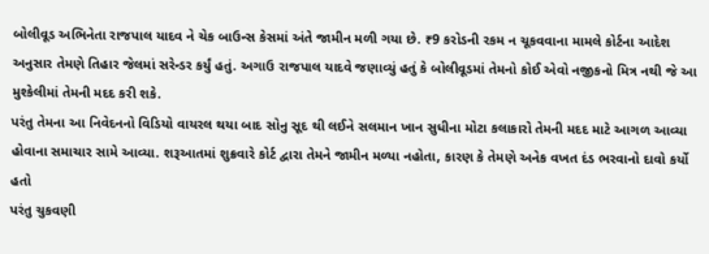બોલીવૂડ અભિનેતા રાજપાલ યાદવ ને ચેક બાઉન્સ કેસમાં અંતે જામીન મળી ગયા છે. ₹9 કરોડની રકમ ન ચૂકવવાના મામલે કોર્ટના આદેશ અનુસાર તેમણે તિહાર જેલમાં સરેન્ડર કર્યું હતું. અગાઉ રાજપાલ યાદવે જણાવ્યું હતું કે બોલીવૂડમાં તેમનો કોઈ એવો નજીકનો મિત્ર નથી જે આ મુશ્કેલીમાં તેમની મદદ કરી શકે.
પરંતુ તેમના આ નિવેદનનો વિડિયો વાયરલ થયા બાદ સોનુ સૂદ થી લઈને સલમાન ખાન સુધીના મોટા કલાકારો તેમની મદદ માટે આગળ આવ્યા હોવાના સમાચાર સામે આવ્યા. શરૂઆતમાં શુક્રવારે કોર્ટ દ્વારા તેમને જામીન મળ્યા નહોતા, કારણ કે તેમણે અનેક વખત દંડ ભરવાનો દાવો કર્યો હતો
પરંતુ ચુકવણી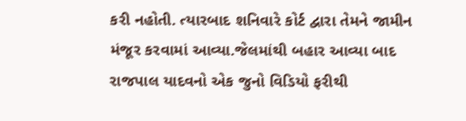કરી નહોતી. ત્યારબાદ શનિવારે કોર્ટ દ્વારા તેમને જામીન મંજૂર કરવામાં આવ્યા.જેલમાંથી બહાર આવ્યા બાદ રાજપાલ યાદવનો એક જુનો વિડિયો ફરીથી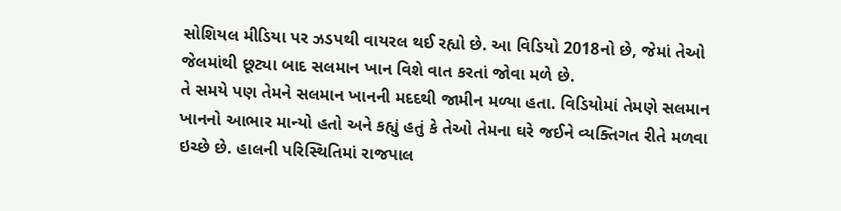સોશિયલ મીડિયા પર ઝડપથી વાયરલ થઈ રહ્યો છે. આ વિડિયો 2018નો છે, જેમાં તેઓ જેલમાંથી છૂટ્યા બાદ સલમાન ખાન વિશે વાત કરતાં જોવા મળે છે.
તે સમયે પણ તેમને સલમાન ખાનની મદદથી જામીન મળ્યા હતા. વિડિયોમાં તેમણે સલમાન ખાનનો આભાર માન્યો હતો અને કહ્યું હતું કે તેઓ તેમના ઘરે જઈને વ્યક્તિગત રીતે મળવા ઇચ્છે છે. હાલની પરિસ્થિતિમાં રાજપાલ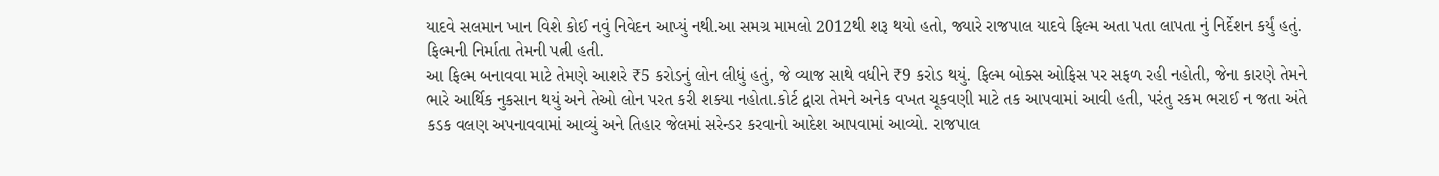યાદવે સલમાન ખાન વિશે કોઈ નવું નિવેદન આપ્યું નથી.આ સમગ્ર મામલો 2012થી શરૂ થયો હતો, જ્યારે રાજપાલ યાદવે ફિલ્મ અતા પતા લાપતા નું નિર્દેશન કર્યું હતું. ફિલ્મની નિર્માતા તેમની પત્ની હતી.
આ ફિલ્મ બનાવવા માટે તેમણે આશરે ₹5 કરોડનું લોન લીધું હતું, જે વ્યાજ સાથે વધીને ₹9 કરોડ થયું. ફિલ્મ બોક્સ ઓફિસ પર સફળ રહી નહોતી, જેના કારણે તેમને ભારે આર્થિક નુકસાન થયું અને તેઓ લોન પરત કરી શક્યા નહોતા.કોર્ટ દ્વારા તેમને અનેક વખત ચૂકવણી માટે તક આપવામાં આવી હતી, પરંતુ રકમ ભરાઈ ન જતા અંતે કડક વલણ અપનાવવામાં આવ્યું અને તિહાર જેલમાં સરેન્ડર કરવાનો આદેશ આપવામાં આવ્યો. રાજપાલ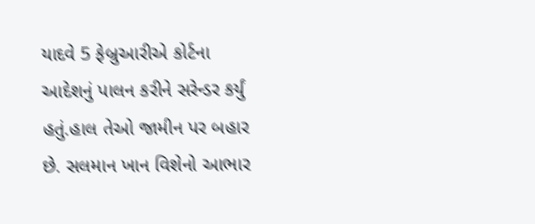યાદવે 5 ફેબ્રુઆરીએ કોર્ટના આદેશનું પાલન કરીને સરેન્ડર કર્યું હતું.હાલ તેઓ જામીન પર બહાર છે. સલમાન ખાન વિશેનો આભાર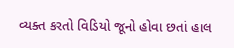વ્યક્ત કરતો વિડિયો જૂનો હોવા છતાં હાલ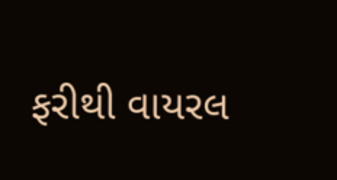ફરીથી વાયરલ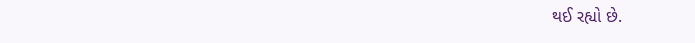થઈ રહ્યો છે.